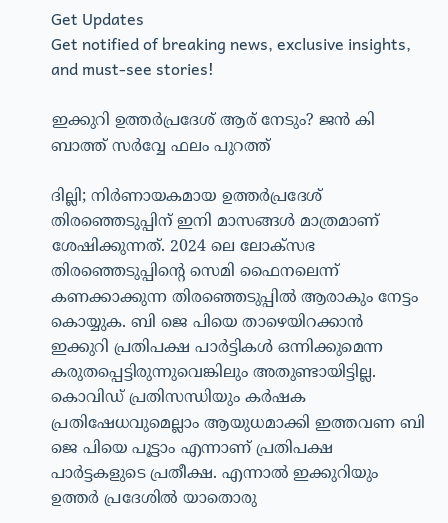Get Updates
Get notified of breaking news, exclusive insights, and must-see stories!

ഇക്കുറി ഉത്തർപ്രദേശ് ആര് നേടും? ജൻ കി ബാത്ത് സർവ്വേ ഫലം പുറത്ത്

ദില്ലി; നിർണായകമായ ഉത്തർപ്രദേശ് തിരഞ്ഞെടുപ്പിന് ഇനി മാസങ്ങൾ മാത്രമാണ് ശേഷിക്കുന്നത്. 2024 ലെ ലോക്സഭ തിരഞ്ഞെടുപ്പിന്റെ സെമി ഫൈനലെന്ന് കണക്കാക്കുന്ന തിരഞ്ഞെടുപ്പിൽ ആരാകും നേട്ടം കൊയ്യുക. ബി ജെ പിയെ താഴെയിറക്കാൻ ഇക്കുറി പ്രതിപക്ഷ പാർട്ടികൾ ഒന്നിക്കുമെന്ന കരുതപ്പെട്ടിരുന്നുവെങ്കിലും അതുണ്ടായിട്ടില്ല. കൊവിഡ് പ്രതിസന്ധിയും കർഷക പ്രതിഷേധവുമെല്ലാം ആയുധമാക്കി ഇത്തവണ ബി ജെ പിയെ പൂട്ടാം എന്നാണ് പ്രതിപക്ഷ പാർട്ടകളുടെ പ്രതീക്ഷ. എന്നാൽ ഇക്കുറിയും ഉത്തർ പ്രദേശിൽ യാതൊരു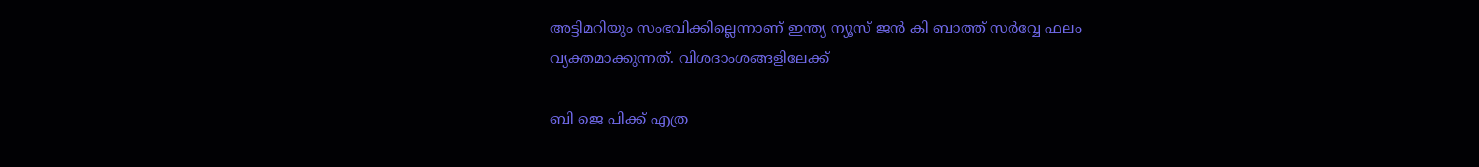അട്ടിമറിയും സംഭവിക്കില്ലെന്നാണ് ഇന്ത്യ ന്യൂസ് ജൻ കി ബാത്ത് സർവ്വേ ഫലം വ്യക്തമാക്കുന്നത്. വിശദാംശങ്ങളിലേക്ക്

ബി ജെ പിക്ക് എത്ര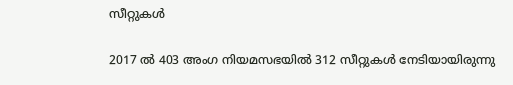സീറ്റുകൾ

2017 ൽ 403 അംഗ നിയമസഭയിൽ 312 സീറ്റുകൾ നേടിയായിരുന്നു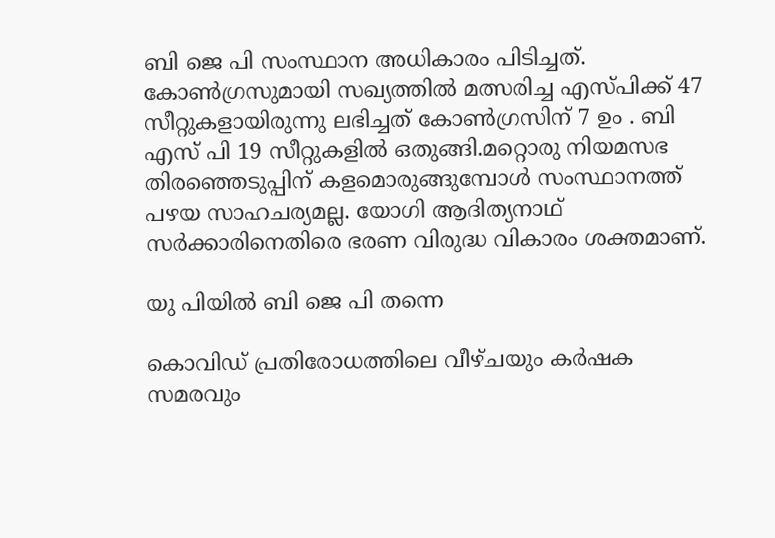ബി ജെ പി സംസ്ഥാന അധികാരം പിടിച്ചത്. കോൺഗ്രസുമായി സഖ്യത്തിൽ മത്സരിച്ച എസ്പിക്ക് 47 സീറ്റുകളായിരുന്നു ലഭിച്ചത് കോൺഗ്രസിന് 7 ഉം . ബി എസ് പി 19 സീറ്റുകളിൽ ഒതുങ്ങി.മറ്റൊരു നിയമസഭ തിരഞ്ഞെടുപ്പിന് കളമൊരുങ്ങുമ്പോൾ സംസ്ഥാനത്ത് പഴയ സാഹചര്യമല്ല. യോഗി ആദിത്യനാഥ് സർക്കാരിനെതിരെ ഭരണ വിരുദ്ധ വികാരം ശക്തമാണ്.

യു പിയിൽ ബി ജെ പി തന്നെ

കൊവിഡ് പ്രതിരോധത്തിലെ വീഴ്ചയും കർഷക സമരവും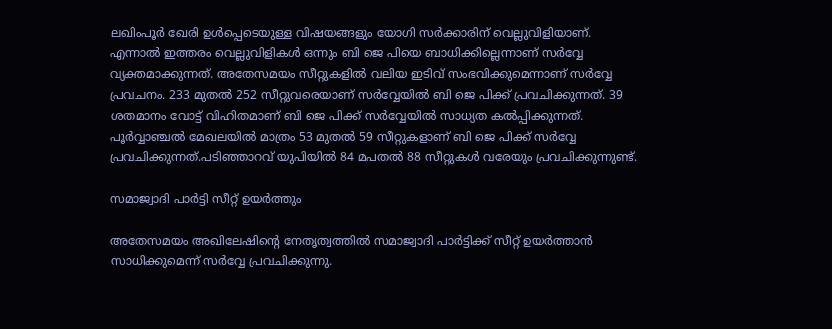ലഖിംപൂർ ഖേരി ഉൾപ്പെടെയുള്ള വിഷയങ്ങളും യോഗി സർക്കാരിന് വെല്ലുവിളിയാണ്. എന്നാൽ ഇത്തരം വെല്ലുവിളികൾ ഒന്നും ബി ജെ പിയെ ബാധിക്കില്ലെന്നാണ് സർവ്വേ വ്യക്തമാക്കുന്നത്. അതേസമയം സീറ്റുകളിൽ വലിയ ഇടിവ് സംഭവിക്കുമെന്നാണ് സർവ്വേ പ്രവചനം. 233 മുതല്‍ 252 സീറ്റുവരെയാണ് സർവ്വേയിൽ ബി ജെ പിക്ക് പ്രവചിക്കുന്നത്. 39 ശതമാനം വോട്ട് വിഹിതമാണ് ബി ജെ പിക്ക് സർവ്വേയിൽ സാധ്യത കൽപ്പിക്കുന്നത്. പൂർവ്വാഞ്ചൽ മേഖലയിൽ മാത്രം 53 മുതൽ 59 സീറ്റുകളാണ് ബി ജെ പിക്ക് സർവ്വേ പ്രവചിക്കുന്നത്.പടിഞ്ഞാറവ്‍ യുപിയിൽ 84 മപതൽ 88 സീറ്റുകൾ വരേയും പ്രവചിക്കുന്നുണ്ട്.

സമാജ്വാദി പാർട്ടി സീറ്റ് ഉയർത്തും

അതേസമയം അഖിലേഷിന്റെ നേതൃത്വത്തിൽ സമാജ്വാദി പാർട്ടിക്ക് സീറ്റ് ഉയർത്താൻ സാധിക്കുമെന്ന് സർവ്വേ പ്രവചിക്കുന്നു.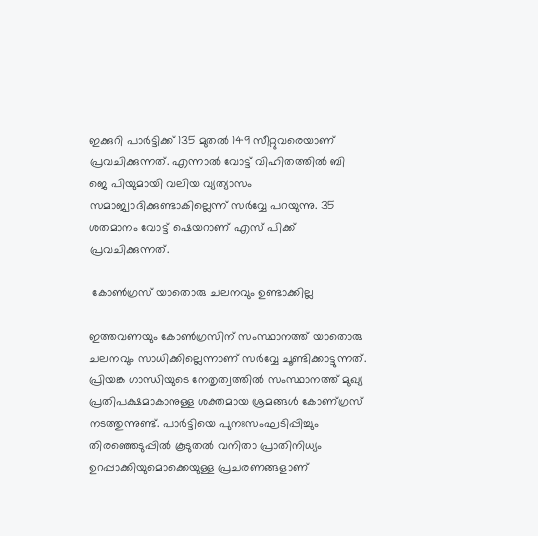ഇക്കുറി പാർട്ടിക്ക് 135 മുതൽ 149 സീറ്റുവരെയാണ് പ്രവചിക്കുന്നത്. എന്നാൽ വോട്ട് വിഹിതത്തിൽ ബി ജെ പിയുമായി വലിയ വ്യത്യാസം സമാജ്വാദിക്കുണ്ടാകില്ലെന്ന് സർവ്വേ പറയുന്നു. 35 ശതമാനം വോട്ട് ഷെയറാണ് എസ് പിക്ക് പ്രവചിക്കുന്നത്.

 കോൺഗ്രസ് യാതൊരു ചലനവും ഉണ്ടാക്കില്ല

ഇത്തവണയും കോൺഗ്രസിന് സംസ്ഥാനത്ത് യാതൊരു ചലനവും സാധിക്കില്ലെന്നാണ് സർവ്വേ ചൂണ്ടിക്കാട്ടുന്നത്. പ്രിയങ്ക ഗാന്ധിയുടെ നേതൃത്വത്തിൽ സംസ്ഥാനത്ത് മുഖ്യ പ്രതിപക്ഷമാകാനുള്ള ശക്തമായ ശ്രമങ്ങൾ കോണ‍്ഗ്രസ് നടത്തുന്നുണ്ട്. പാർട്ടിയെ പുനഃസംഘടിപ്പിച്ചും തിരഞ്ഞെടുപ്പിൽ കൂടുതൽ വനിതാ പ്രാതിനിധ്യം ഉറപ്പാക്കിയുമൊക്കെയുള്ള പ്രചരണങ്ങളാണ്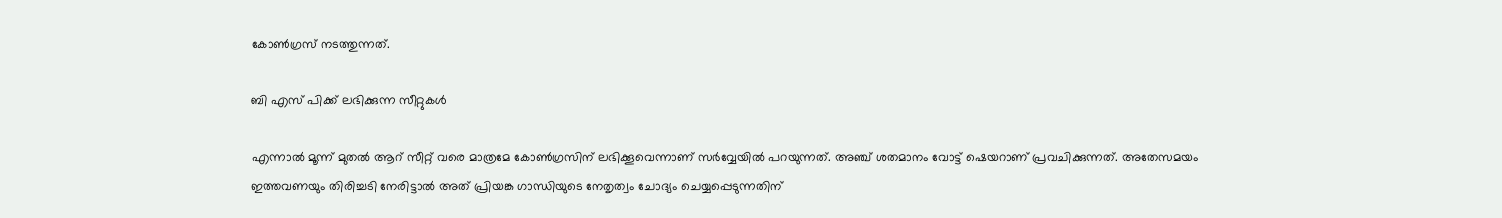കോൺഗ്രസ് നടത്തുന്നത്.

ബി എസ് പിക്ക് ലഭിക്കുന്ന സീറ്റുകൾ

എന്നാൽ മൂന്ന് മുതൽ ആറ് സീറ്റ് വരെ മാത്രമേ കോൺഗ്രസിന് ലഭിക്കൂവെന്നാണ് സർവ്വേയിൽ പറയുന്നത്. അഞ്ച് ശതമാനം വോട്ട് ഷെയറാണ് പ്രവചിക്കുന്നത്. അതേസമയം ഇത്തവണയും തിരിച്ചടി നേരിട്ടാൽ അത് പ്രിയങ്ക ഗാന്ധിയുടെ നേതൃത്വം ചോദ്യം ചെയ്യപ്പെടുന്നതിന്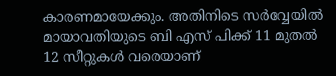കാരണമായേക്കും. അതിനിടെ സർവ്വേയിൽ മായാവതിയുടെ ബി എസ് പിക്ക് 11 മുതൽ 12 സീറ്റുകൾ വരെയാണ്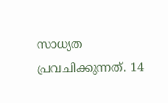സാധ്യത പ്രവചിക്കുന്നത്. 14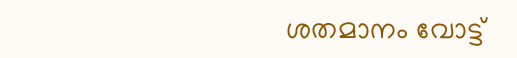ശതമാനം വോട്ട്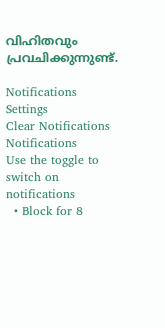വിഹിതവും പ്രവചിക്കുന്നുണ്ട്.

Notifications
Settings
Clear Notifications
Notifications
Use the toggle to switch on notifications
  • Block for 8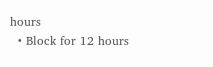hours
  • Block for 12 hours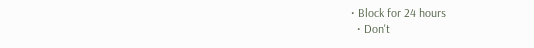• Block for 24 hours
  • Don't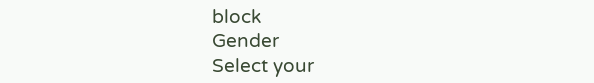block
Gender
Select your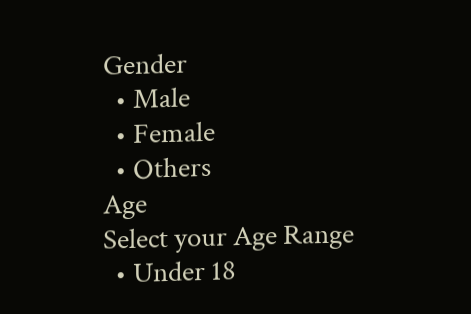Gender
  • Male
  • Female
  • Others
Age
Select your Age Range
  • Under 18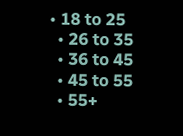• 18 to 25
  • 26 to 35
  • 36 to 45
  • 45 to 55
  • 55+